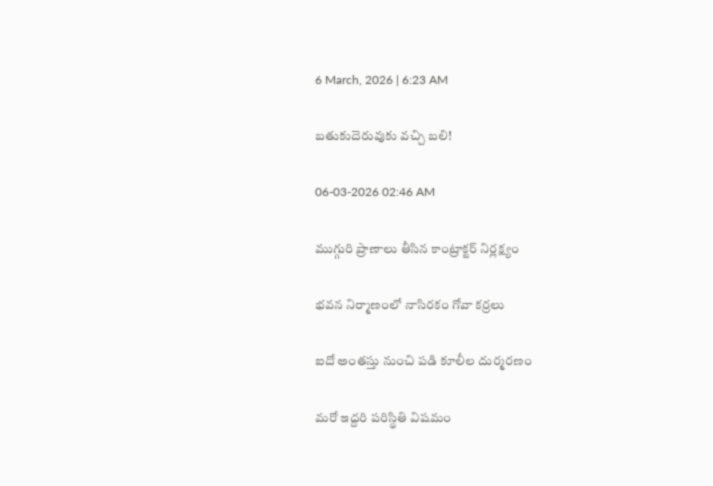6 March, 2026 | 6:23 AM

బతుకుదెరువుకు వచ్చి బలి!

06-03-2026 02:46 AM

ముగ్గురి ప్రాణాలు తీసిన కాంట్రాక్టర్ నిర్లక్ష్యం

భవన నిర్మాణంలో నాసిరకం గోవా కర్రలు

ఐదో అంతస్తు నుంచి పడి కూలీల దుర్మరణం

మరో ఇద్దరి పరిస్థితి విషమం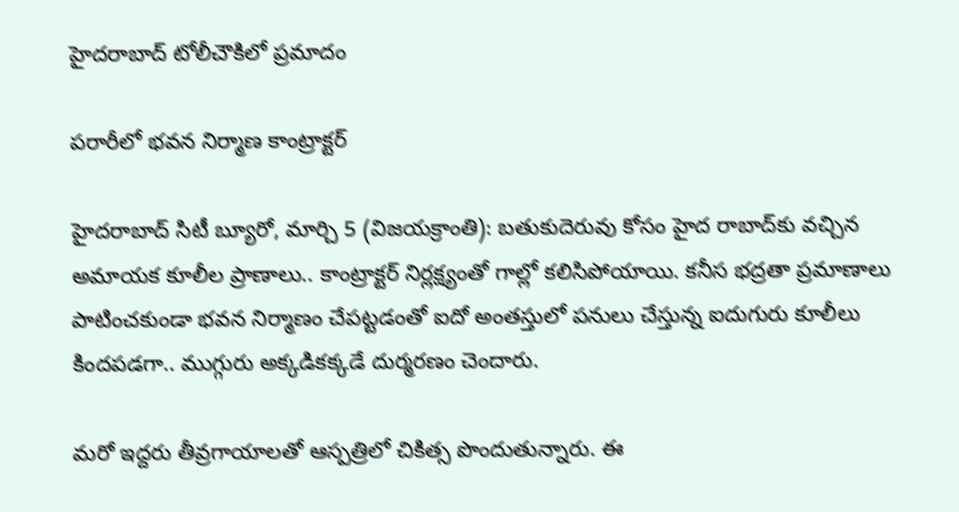హైదరాబాద్ టోలీచౌకిలో ప్రమాదం

పరారీలో భవన నిర్మాణ కాంట్రాక్టర్

హైదరాబాద్ సిటీ బ్యూరో, మార్చి 5 (విజయక్రాంతి): బతుకుదెరువు కోసం హైద రాబాద్‌కు వచ్చిన అమాయక కూలీల ప్రాణాలు.. కాంట్రాక్టర్ నిర్లక్ష్యంతో గాల్లో కలిసిపోయాయి. కనీస భద్రతా ప్రమాణాలు పాటించకుండా భవన నిర్మాణం చేపట్టడంతో ఐదో అంతస్తులో పనులు చేస్తున్న ఐదుగురు కూలీలు కిందపడగా.. ముగ్గురు అక్కడికక్కడే దుర్మరణం చెందారు.

మరో ఇద్దరు తీవ్రగాయాలతో ఆస్పత్రిలో చికిత్స పొందుతున్నారు. ఈ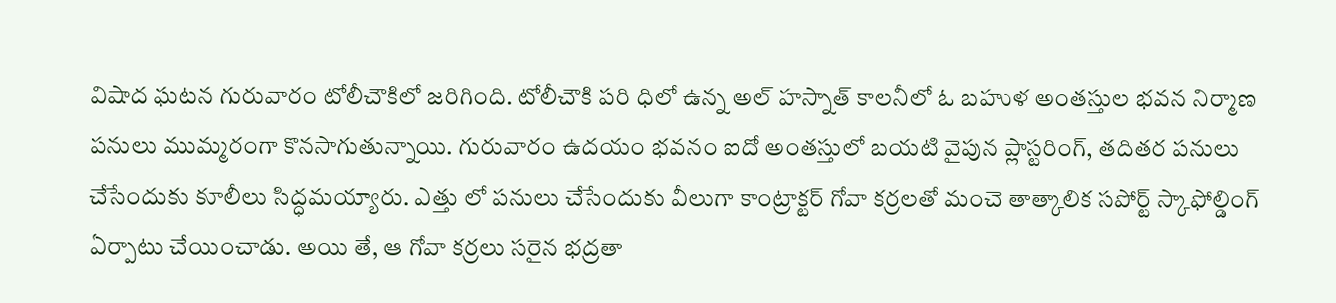విషాద ఘటన గురువారం టోలీచౌకిలో జరిగింది. టోలీచౌకి పరి ధిలో ఉన్న అల్ హస్నాత్ కాలనీలో ఓ బహుళ అంతస్తుల భవన నిర్మాణ పనులు ముమ్మరంగా కొనసాగుతున్నాయి. గురువారం ఉదయం భవనం ఐదో అంతస్తులో బయటి వైపున ప్లాస్టరింగ్, తదితర పనులు చేసేందుకు కూలీలు సిద్ధమయ్యారు. ఎత్తు లో పనులు చేసేందుకు వీలుగా కాంట్రాక్టర్ గోవా కర్రలతో మంచె తాత్కాలిక సపోర్ట్ స్కాఫోల్డింగ్ ఏర్పాటు చేయించాడు. అయి తే, ఆ గోవా కర్రలు సరైన భద్రతా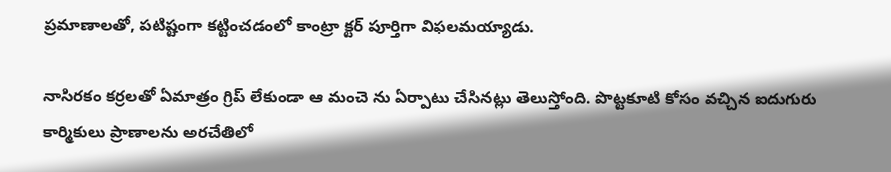ప్రమాణాలతో, పటిష్టంగా కట్టించడంలో కాంట్రా క్టర్ పూర్తిగా విఫలమయ్యాడు.

నాసిరకం కర్రలతో ఏమాత్రం గ్రిప్ లేకుండా ఆ మంచె ను ఏర్పాటు చేసినట్లు తెలుస్తోంది. పొట్టకూటి కోసం వచ్చిన ఐదుగురు కార్మికులు ప్రాణాలను అరచేతిలో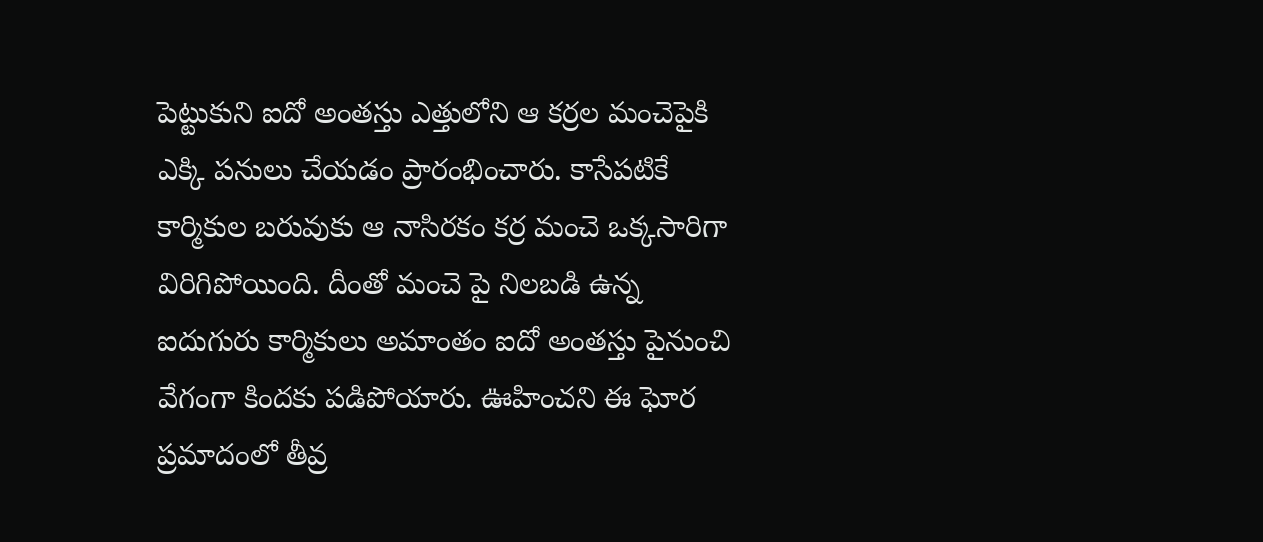పెట్టుకుని ఐదో అంతస్తు ఎత్తులోని ఆ కర్రల మంచెపైకి ఎక్కి పనులు చేయడం ప్రారంభించారు. కాసేపటికే కార్మికుల బరువుకు ఆ నాసిరకం కర్ర మంచె ఒక్కసారిగా విరిగిపోయింది. దీంతో మంచె పై నిలబడి ఉన్న ఐదుగురు కార్మికులు అమాంతం ఐదో అంతస్తు పైనుంచి వేగంగా కిందకు పడిపోయారు. ఊహించని ఈ ఘోర ప్రమాదంలో తీవ్ర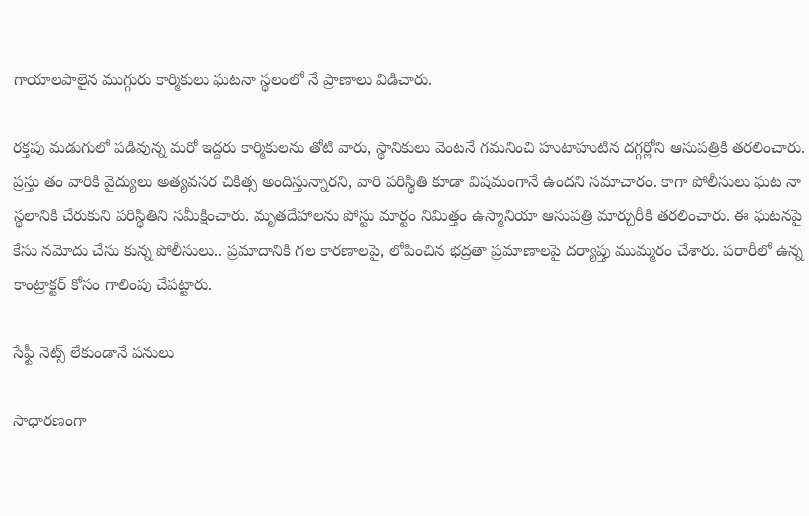గాయాలపాలైన ముగ్గురు కార్మికులు ఘటనా స్థలంలో నే ప్రాణాలు విడిచారు.

రక్తపు మడుగులో పడివున్న మరో ఇద్దరు కార్మికులను తోటి వారు, స్థానికులు వెంటనే గమనించి హుటాహుటిన దగ్గర్లోని ఆసుపత్రికి తరలించారు. ప్రస్తు తం వారికి వైద్యులు అత్యవసర చికిత్స అందిస్తున్నారని, వారి పరిస్థితి కూడా విషమంగానే ఉందని సమాచారం. కాగా పోలీసులు ఘట నా స్థలానికి చేరుకుని పరిస్థితిని సమీక్షించారు. మృతదేహాలను పోస్టు మార్టం నిమిత్తం ఉస్మానియా ఆసుపత్రి మార్చురీకి తరలించారు. ఈ ఘటనపై కేసు నమోదు చేసు కున్న పోలీసులు.. ప్రమాదానికి గల కారణాలపై, లోపించిన భద్రతా ప్రమాణాలపై దర్యాప్తు ముమ్మరం చేశారు. పరారీలో ఉన్న కాంట్రాక్టర్ కోసం గాలింపు చేపట్టారు.

సేఫ్టీ నెట్స్ లేకుండానే పనులు

సాధారణంగా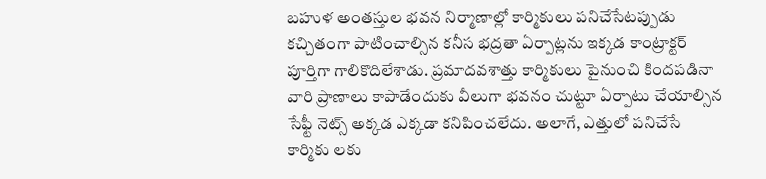బహుళ అంతస్తుల భవన నిర్మాణాల్లో కార్మికులు పనిచేసేటప్పుడు కచ్చితంగా పాటించాల్సిన కనీస భద్రతా ఏర్పాట్లను ఇక్కడ కాంట్రాక్టర్ పూర్తిగా గాలికొదిలేశాడు. ప్రమాదవశాత్తు కార్మికులు పైనుంచి కిందపడినా వారి ప్రాణాలు కాపాడేందుకు వీలుగా భవనం చుట్టూ ఏర్పాటు చేయాల్సిన సేఫ్టీ నెట్స్ అక్కడ ఎక్కడా కనిపించలేదు. అలాగే, ఎత్తులో పనిచేసే కార్మికు లకు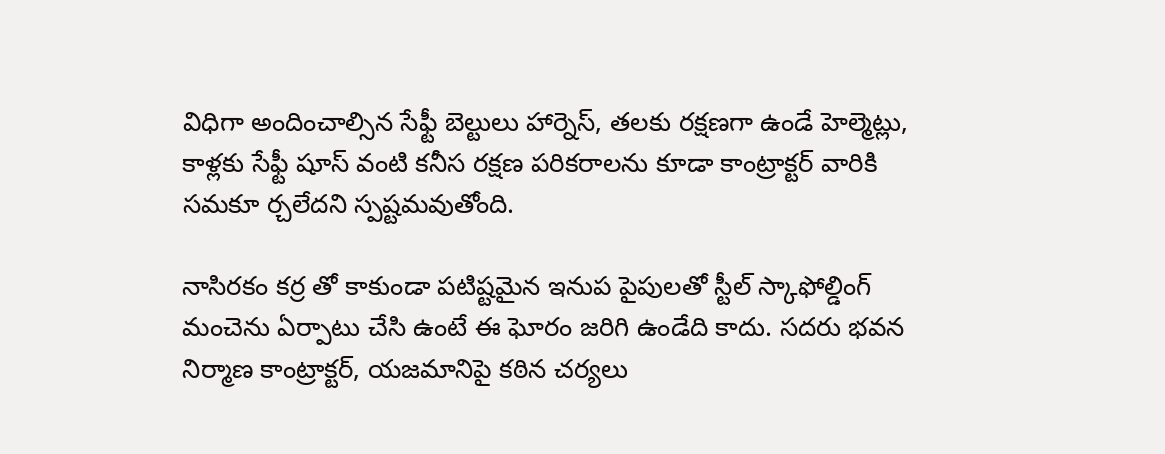విధిగా అందించాల్సిన సేఫ్టీ బెల్టులు హార్నెస్, తలకు రక్షణగా ఉండే హెల్మెట్లు, కాళ్లకు సేఫ్టీ షూస్ వంటి కనీస రక్షణ పరికరాలను కూడా కాంట్రాక్టర్ వారికి సమకూ ర్చలేదని స్పష్టమవుతోంది.

నాసిరకం కర్ర తో కాకుండా పటిష్టమైన ఇనుప పైపులతో స్టీల్ స్కాఫోల్డింగ్ మంచెను ఏర్పాటు చేసి ఉంటే ఈ ఘోరం జరిగి ఉండేది కాదు. సదరు భవన నిర్మాణ కాంట్రాక్టర్, యజమానిపై కఠిన చర్యలు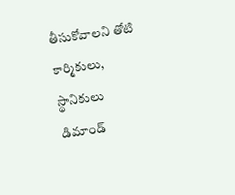తీసుకోవాలని తోటి కార్మికులు, స్థానికులు డిమాండ్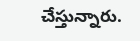చేస్తున్నారు.